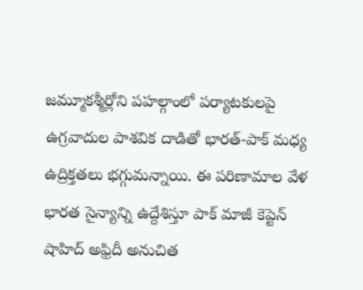జమ్మూకశ్మీర్లోని పహల్గాంలో పర్యాటకులపై ఉగ్రవాదుల పాశవిక దాడితో భారత్-పాక్ మధ్య ఉద్రిక్తతలు భగ్గుమన్నాయి. ఈ పరిణామాల వేళ భారత సైన్యాన్ని ఉద్దేశిస్తూ పాక్ మాజీ కెప్టెన్ షాహిద్ అఫ్రిదీ అనుచిత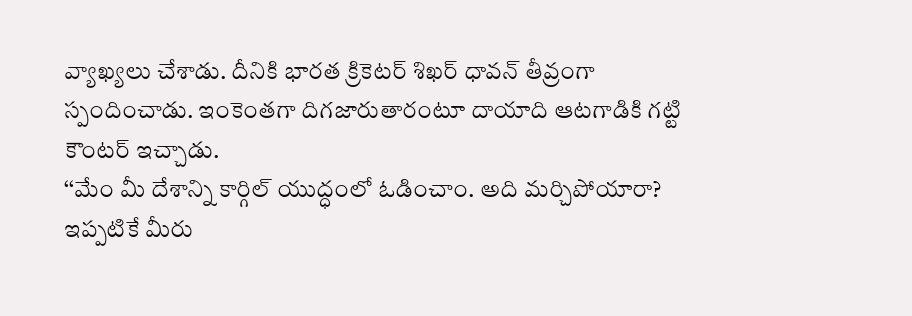వ్యాఖ్యలు చేశాడు. దీనికి భారత క్రికెటర్ శిఖర్ ధావన్ తీవ్రంగా స్పందించాడు. ఇంకెంతగా దిగజారుతారంటూ దాయాది ఆటగాడికి గట్టి కౌంటర్ ఇచ్చాడు.
‘‘మేం మీ దేశాన్ని కార్గిల్ యుద్ధంలో ఓడించాం. అది మర్చిపోయారా? ఇప్పటికే మీరు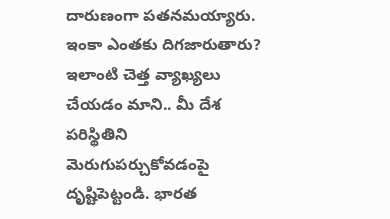దారుణంగా పతనమయ్యారు. ఇంకా ఎంతకు దిగజారుతారు? ఇలాంటి చెత్త వ్యాఖ్యలు చేయడం మాని.. మీ దేశ పరిస్థితిని మెరుగుపర్చుకోవడంపై దృష్టిపెట్టండి. భారత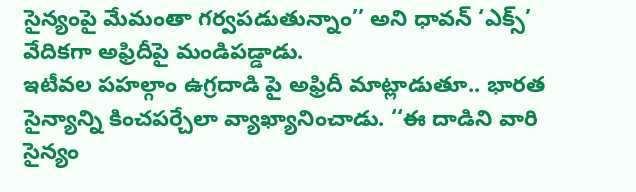సైన్యంపై మేమంతా గర్వపడుతున్నాం’’ అని ధావన్ ‘ఎక్స్’ వేదికగా అఫ్రిదీపై మండిపడ్డాడు.
ఇటీవల పహల్గాం ఉగ్రదాడి పై అఫ్రిదీ మాట్లాడుతూ.. భారత సైన్యాన్ని కించపర్చేలా వ్యాఖ్యానించాడు. ‘‘ఈ దాడిని వారి సైన్యం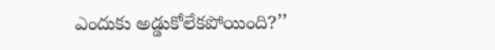ఎందుకు అడ్డుకోలేకపోయింది?’’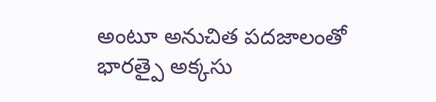అంటూ అనుచిత పదజాలంతో భారత్పై అక్కసు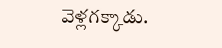వెళ్లగక్కాడు.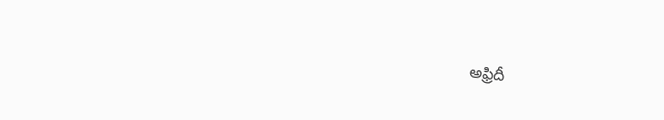అఫ్రిదీ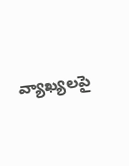వ్యాఖ్యలపై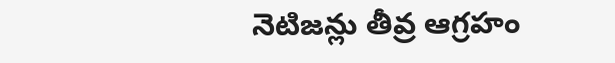నెటిజన్లు తీవ్ర ఆగ్రహం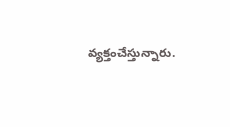వ్యక్తంచేస్తున్నారు.